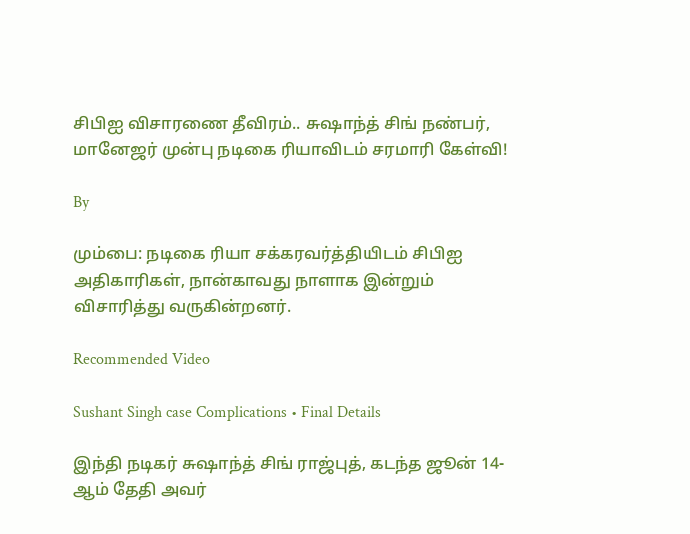சிபிஐ விசாரணை தீவிரம்.. சுஷாந்த் சிங் நண்பர், மானேஜர் முன்பு நடிகை ரியாவிடம் சரமாரி கேள்வி!

By

மும்பை: நடிகை ரியா சக்கரவர்த்தியிடம் சிபிஐ அதிகாரிகள், நான்காவது நாளாக இன்றும் விசாரித்து வருகின்றனர்.

Recommended Video

Sushant Singh case Complications • Final Details

இந்தி நடிகர் சுஷாந்த் சிங் ராஜ்புத், கடந்த ஜூன் 14- ஆம் தேதி அவர்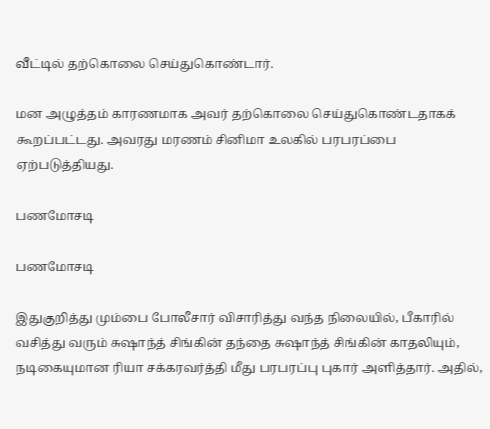வீட்டில் தற்கொலை செய்துகொண்டார்.

மன அழுத்தம் காரணமாக அவர் தற்கொலை செய்துகொண்டதாகக் கூறப்பட்டது. அவரது மரணம் சினிமா உலகில் பரபரப்பை ஏற்படுத்தியது.

பணமோசடி

பணமோசடி

இதுகுறித்து மும்பை போலீசார் விசாரித்து வந்த நிலையில், பீகாரில் வசித்து வரும் சுஷாந்த் சிங்கின் தந்தை சுஷாந்த் சிங்கின் காதலியும், நடிகையுமான ரியா சக்கரவர்த்தி மீது பரபரப்பு புகார் அளித்தார். அதில்,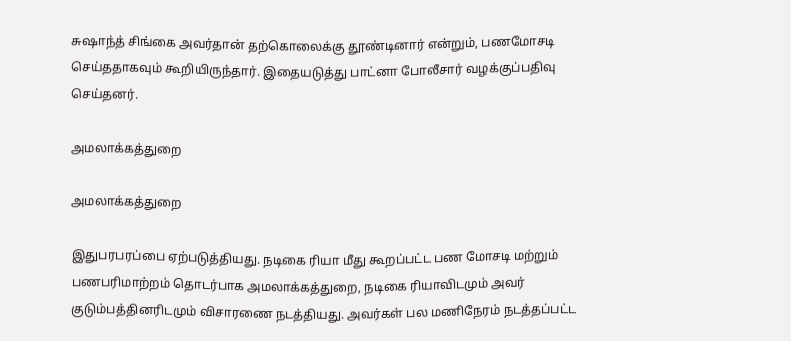சுஷாந்த் சிங்கை அவர்தான் தற்கொலைக்கு தூண்டினார் என்றும், பணமோசடி செய்ததாகவும் கூறியிருந்தார். இதையடுத்து பாட்னா போலீசார் வழக்குப்பதிவு செய்தனர்.

அமலாக்கத்துறை

அமலாக்கத்துறை

இதுபரபரப்பை ஏற்படுத்தியது. நடிகை ரியா மீது கூறப்பட்ட பண மோசடி மற்றும் பணபரிமாற்றம் தொடர்பாக அமலாக்கத்துறை, நடிகை ரியாவிடமும் அவர் குடும்பத்தினரிடமும் விசாரணை நடத்தியது. அவர்கள் பல மணிநேரம் நடத்தப்பட்ட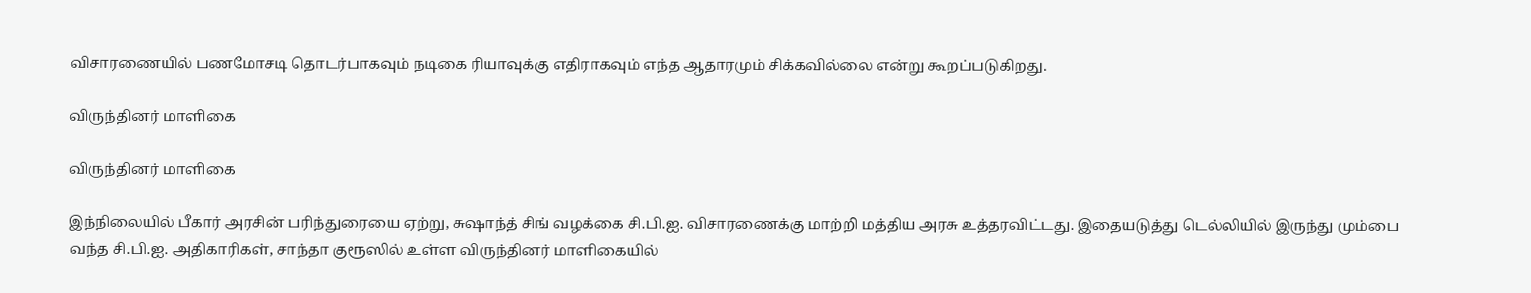விசாரணையில் பணமோசடி தொடர்பாகவும் நடிகை ரியாவுக்கு எதிராகவும் எந்த ஆதாரமும் சிக்கவில்லை என்று கூறப்படுகிறது.

விருந்தினர் மாளிகை

விருந்தினர் மாளிகை

இந்நிலையில் பீகார் அரசின் பரிந்துரையை ஏற்று, சுஷாந்த் சிங் வழக்கை சி.பி.ஐ. விசாரணைக்கு மாற்றி மத்திய அரசு உத்தரவிட்டது. இதையடுத்து டெல்லியில் இருந்து மும்பை வந்த சி.பி.ஐ. அதிகாரிகள், சாந்தா குரூஸில் உள்ள விருந்தினர் மாளிகையில்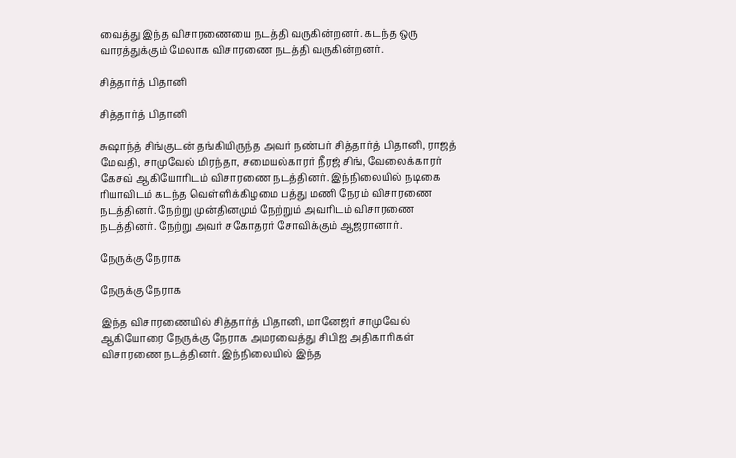வைத்து இந்த விசாரணையை நடத்தி வருகின்றனர். கடந்த ஒரு வாரத்துக்கும் மேலாக விசாரணை நடத்தி வருகின்றனர்.

சித்தார்த் பிதானி

சித்தார்த் பிதானி

சுஷாந்த் சிங்குடன் தங்கியிருந்த அவர் நண்பர் சித்தார்த் பிதானி, ராஜத் மேவதி, சாமுவேல் மிரந்தா, சமையல்காரர் நீரஜ் சிங், வேலைக்காரர் கேசவ் ஆகியோரிடம் விசாரணை நடத்தினர். இந்நிலையில் நடிகை ரியாவிடம் கடந்த வெள்ளிக்கிழமை பத்து மணி நேரம் விசாரணை நடத்தினர். நேற்று முன்தினமும் நேற்றும் அவரிடம் விசாரணை நடத்தினர். நேற்று அவர் சகோதரர் சோவிக்கும் ஆஜரானார்.

நேருக்கு நேராக

நேருக்கு நேராக

இந்த விசாரணையில் சித்தார்த் பிதானி, மானேஜர் சாமுவேல் ஆகியோரை நேருக்கு நேராக அமரவைத்து சிபிஐ அதிகாரிகள் விசாரணை நடத்தினர். இந்நிலையில் இந்த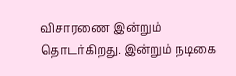விசாரணை இன்றும் தொடர்கிறது. இன்றும் நடிகை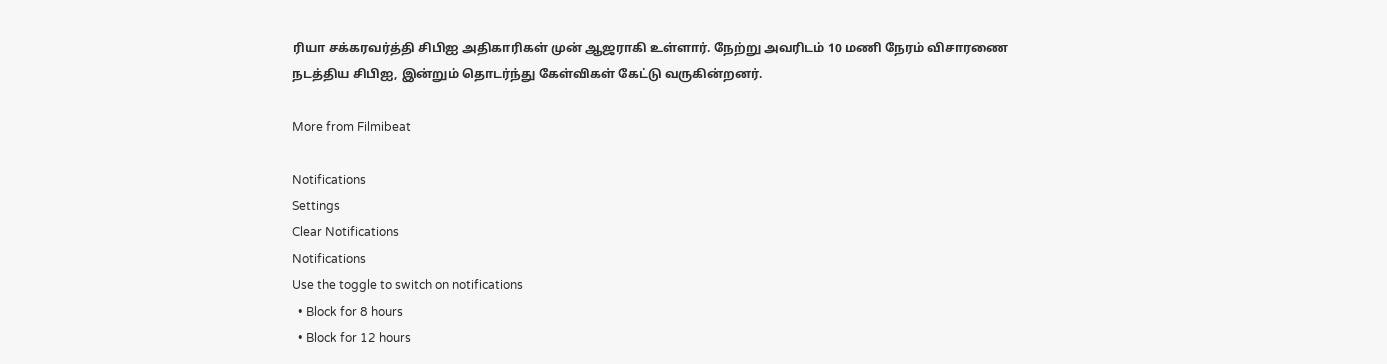ரியா சக்கரவர்த்தி சிபிஐ அதிகாரிகள் முன் ஆஜராகி உள்ளார். நேற்று அவரிடம் 10 மணி நேரம் விசாரணை நடத்திய சிபிஐ, இன்றும் தொடர்ந்து கேள்விகள் கேட்டு வருகின்றனர்.

More from Filmibeat

Notifications
Settings
Clear Notifications
Notifications
Use the toggle to switch on notifications
  • Block for 8 hours
  • Block for 12 hours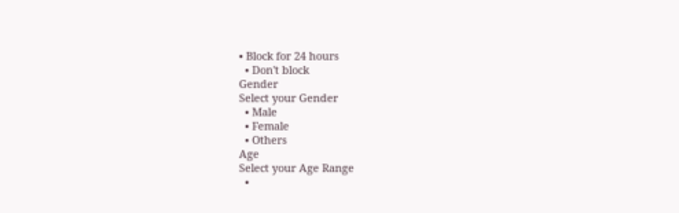• Block for 24 hours
  • Don't block
Gender
Select your Gender
  • Male
  • Female
  • Others
Age
Select your Age Range
  •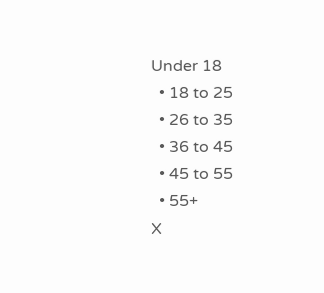Under 18
  • 18 to 25
  • 26 to 35
  • 36 to 45
  • 45 to 55
  • 55+
X